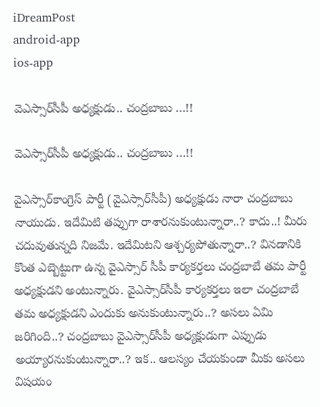iDreamPost
android-app
ios-app

వెఎస్సార్‌సీపీ అధ్యక్షుడు.. చంద్రబాబు …!!

వెఎస్సార్‌సీపీ అధ్యక్షుడు.. చంద్రబాబు …!!

వైఎస్సార్‌కాంగ్రెస్‌ పార్టీ (వైఎస్సార్‌సీపీ) అధ్యక్షుడు నారా చంద్రబాబు నాయుడు. ఇదేమిటి తప్పుగా రాశారనుకుంటున్నారా..? కాదు..! మీరు చదువుతున్నది నిజమే. ఇదేమిటని ఆశ్చర్యపోతున్నారా..? వినడానికి కొంత ఎబ్బెట్టుగా ఉన్న వైఎస్సార్‌ సీపీ కార్యకర్తలు చంద్రబాబే తమ పార్టీ అధ్యక్షుడని అంటున్నారు. వైఎస్సార్‌సీపీ కార్యకర్తలు ఇలా చంద్రబాబే తమ అధ్యక్షుడని ఎందుకు అనుకుంటున్నారు..? అసలు ఏమి జరిగింది..? చంద్రబాబు వైఎస్సార్‌సీపీ అధ్యక్షుడుగా ఎప్పుడు అయ్యారనుకుంటున్నారా..? ఇక.. ఆలస్యం చేయకుండా మీకు అసలు విషయం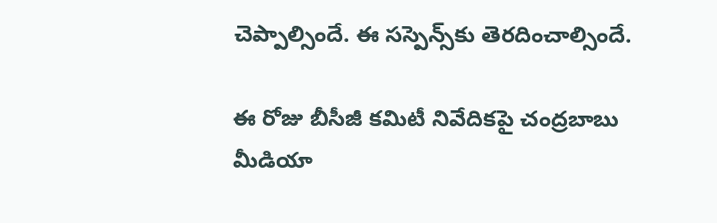చెప్పాల్సిందే. ఈ సస్పెన్స్‌కు తెరదించాల్సిందే.

ఈ రోజు బీసీజీ కమిటీ నివేదికపై చంద్రబాబు మీడియా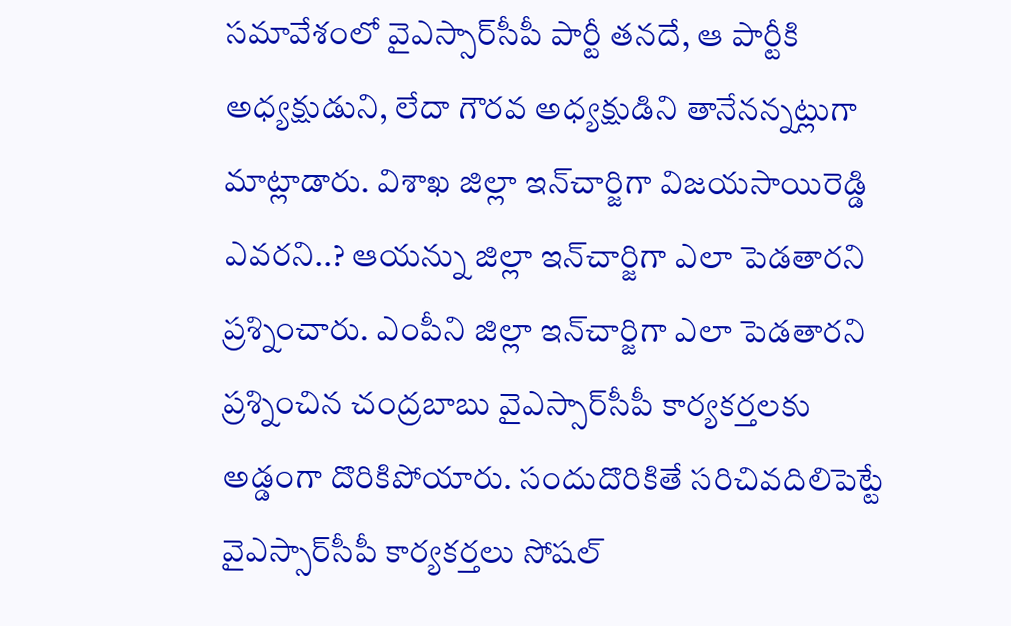సమావేశంలో వైఎస్సార్‌సీపీ పార్టీ తనదే, ఆ పార్టీకి అధ్యక్షుడుని, లేదా గౌరవ అధ్యక్షుడిని తానేనన్నట్లుగా మాట్లాడారు. విశాఖ జిల్లా ఇన్‌చార్జిగా విజయసాయిరెడ్డి ఎవరని..? ఆయన్ను జిల్లా ఇన్‌చార్జిగా ఎలా పెడతారని ప్రశ్నించారు. ఎంపీని జిల్లా ఇన్‌చార్జిగా ఎలా పెడతారని ప్రశ్నించిన చంద్రబాబు వైఎస్సార్‌సీపీ కార్యకర్తలకు అడ్డంగా దొరికిపోయారు. సందుదొరికితే సరిచివదిలిపెట్టే వైఎస్సార్‌సీపీ కార్యకర్తలు సోషల్‌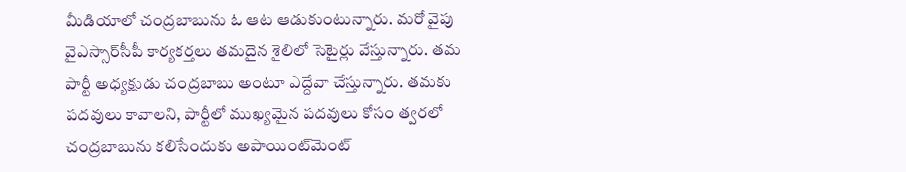మీడియాలో చంద్రబాబును ఓ ఆట ఆడుకుంటున్నారు. మరో వైపు వైఎస్సార్‌సీపీ కార్యకర్తలు తమదైన శైలిలో సెటైర్లు వేస్తున్నారు. తమ పార్టీ అధ్యక్షుడు చంద్రబాబు అంటూ ఎద్దేవా చేస్తున్నారు. తమకు పదవులు కావాలని, పార్టీలో ముఖ్యమైన పదవులు కోసం త్వరలో చంద్రబాబును కలిసేందుకు అపాయింట్‌మెంట్‌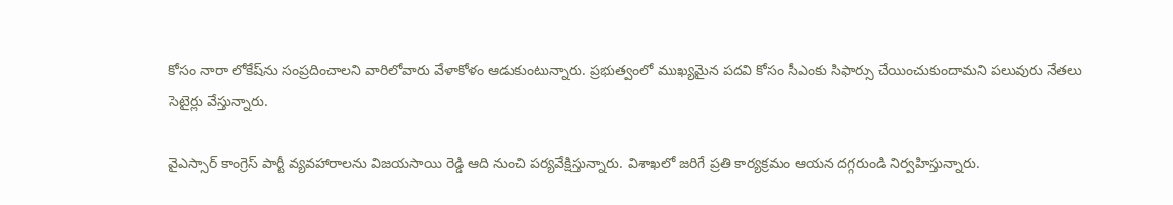కోసం నారా లోకేష్‌ను సంప్రదించాలని వారిలోవారు వేళాకోళం ఆడుకుంటున్నారు. ప్రభుత్వంలో ముఖ్యమైన పదవి కోసం సీఎంకు సిఫార్సు చేయించుకుందామని పలువురు నేతలు సెటైర్లు వేస్తున్నారు.

వైఎస్సార్‌ కాంగ్రెస్‌ పార్టీ వ్యవహారాలను విజయసాయి రెడ్డి ఆది నుంచి పర్యవేక్షిస్తున్నారు. విశాఖలో జరిగే ప్రతి కార్యక్రమం ఆయన దగ్గరుండి నిర్వహిస్తున్నారు.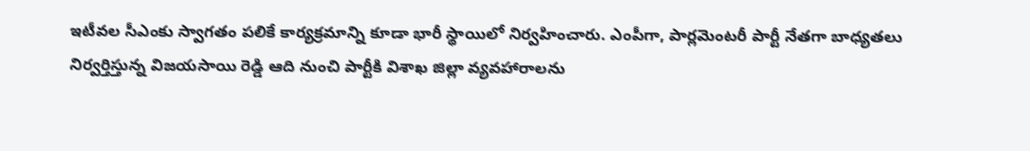ఇటీవల సీఎంకు స్వాగతం పలికే కార్యక్రమాన్ని కూడా భారీ స్థాయిలో నిర్వహించారు. ఎంపీగా, పార్లమెంటరీ పార్టీ నేతగా బాధ్యతలు నిర్వర్తిస్తున్న విజయసాయి రెడ్డి ఆది నుంచి పార్టీకి విశాఖ జిల్లా వ్యవహారాలను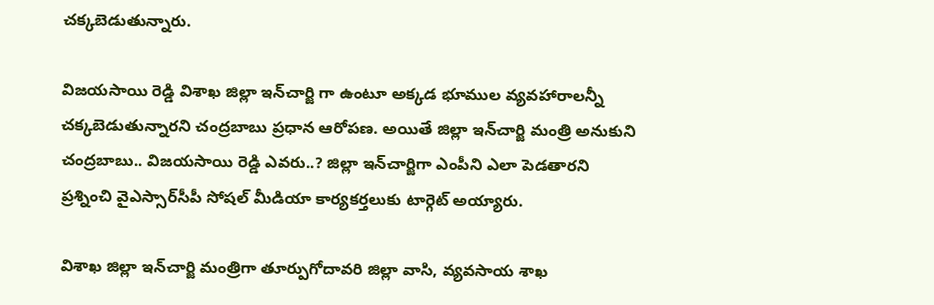చక్కబెడుతున్నారు.

విజయసాయి రెడ్డి విశాఖ జిల్లా ఇన్‌చార్జి గా ఉంటూ అక్కడ భూముల వ్యవహారాలన్నీ చక్కబెడుతున్నారని చంద్రబాబు ప్రధాన ఆరోపణ. అయితే జిల్లా ఇన్‌చార్జి మంత్రి అనుకుని చంద్రబాబు.. విజయసాయి రెడ్డి ఎవరు..? జిల్లా ఇన్‌చార్జిగా ఎంపీని ఎలా పెడతారని ప్రశ్నించి వైఎస్సార్‌సీపీ సోషల్‌ మీడియా కార్యకర్తలుకు టార్గెట్‌ అయ్యారు.

విశాఖ జిల్లా ఇన్‌చార్జి మంత్రిగా తూర్పుగోదావరి జిల్లా వాసి, వ్యవసాయ శాఖ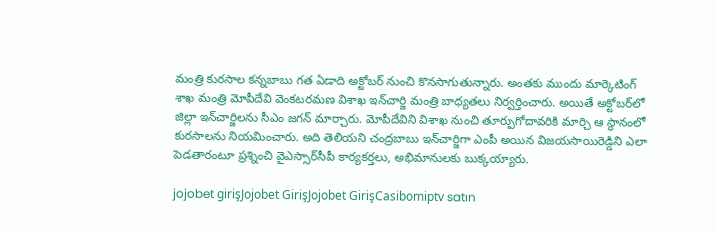మంత్రి కురసాల కన్నబాబు గత ఏడాది అక్టోబర్‌ నుంచి కొనసాగుతున్నారు. అంతకు ముందు మార్కెటింగ్‌ శాఖ మంత్రి మోపీదేవి వెంకటరమణ విశాఖ ఇన్‌చార్జి మంత్రి బాధ్యతలు నిర్వర్తించారు. అయితే అక్టోబర్‌లో జిల్లా ఇన్‌చార్జిలను సీఎం జగన్‌ మార్చారు. మోపీదేవిని విశాఖ నుంచి తూర్పుగోదావరికి మార్చి ఆ స్థానంలో కురసాలను నియమించారు. అది తెలియని చంద్రబాబు ఇన్‌చార్జిగా ఎంపీ అయిన విజయసాయిరెడ్డిని ఎలా పెడతారంటూ ప్రశ్నించి వైఎస్సార్‌సీపీ కార్యకర్తలు, అభిమానులకు బుక్కయ్యారు.

jojobet girişJojobet GirişJojobet GirişCasibomiptv satın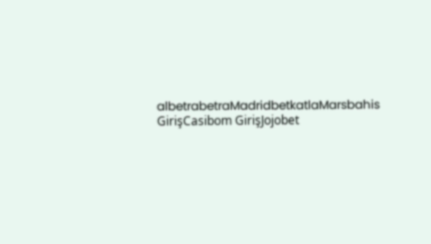albetrabetraMadridbetkatlaMarsbahis GirişCasibom GirişJojobet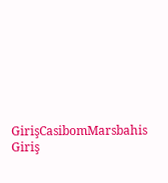GirişCasibomMarsbahis Giriş